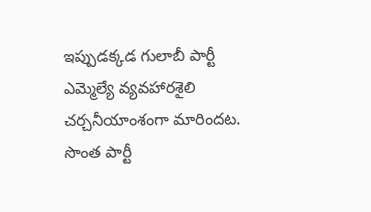ఇప్పుడక్కడ గులాబీ పార్టీ ఎమ్మెల్యే వ్యవహారశైలి చర్చనీయాంశంగా మారిందట. సొంత పార్టీ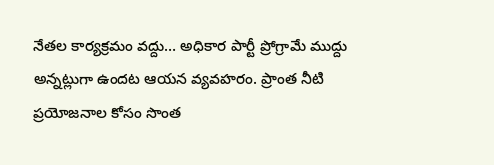నేతల కార్యక్రమం వద్దు… అధికార పార్టీ ప్రోగ్రామే ముద్దు అన్నట్లుగా ఉందట ఆయన వ్యవహరం. ప్రాంత నీటి ప్రయోజనాల కోసం సొంత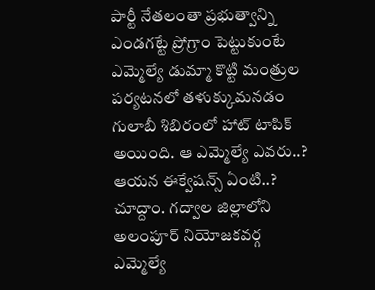పార్టీ నేతలంతా ప్రభుత్వాన్ని ఎండగట్టే ప్రోగ్రాం పెట్టుకుంటే ఎమ్మెల్యే డుమ్మా కొట్టి మంత్రుల పర్యటనలో తళుక్కుమనడం గులాబీ శిబిరంలో హాట్ టాపిక్ అయింది. ఆ ఎమ్మెల్యే ఎవరు..? ఆయన ఈక్వేషన్స్ ఏంటి..? చూద్దాం. గద్వాల జిల్లాలోని అలంపూర్ నియోజకవర్గ ఎమ్మెల్యే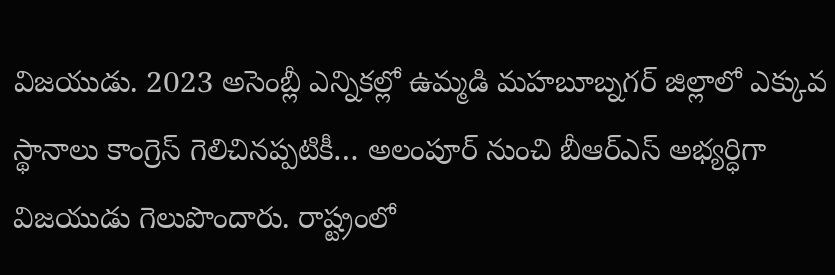విజయుడు. 2023 అసెంబ్లీ ఎన్నికల్లో ఉమ్మడి మహబూబ్నగర్ జిల్లాలో ఎక్కువ స్థానాలు కాంగ్రెస్ గెలిచినప్పటికీ… అలంపూర్ నుంచి బీఆర్ఎస్ అభ్యర్ధిగా విజయుడు గెలుపొందారు. రాష్ట్రంలో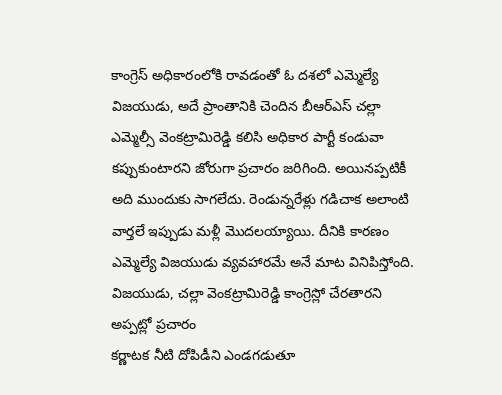కాంగ్రెస్ అధికారంలోకి రావడంతో ఓ దశలో ఎమ్మెల్యే విజయుడు, అదే ప్రాంతానికి చెందిన బీఆర్ఎస్ చల్లా ఎమ్మెల్సీ వెంకట్రామిరెడ్డి కలిసి అధికార పార్టీ కండువా కప్పుకుంటారని జోరుగా ప్రచారం జరిగింది. అయినప్పటికీ అది ముందుకు సాగలేదు. రెండున్నరేళ్లు గడిచాక అలాంటి వార్తలే ఇప్పుడు మళ్లీ మొదలయ్యాయి. దీనికి కారణం ఎమ్మెల్యే విజయుడు వ్యవహారమే అనే మాట వినిపిస్తోంది. విజయుడు, చల్లా వెంకట్రామిరెడ్డి కాంగ్రెస్లో చేరతారని అప్పట్లో ప్రచారం
కర్ణాటక నీటి దోపిడీని ఎండగడుతూ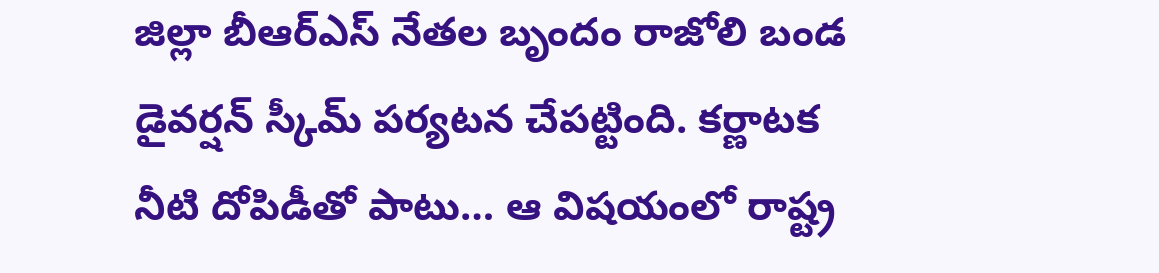జిల్లా బీఆర్ఎస్ నేతల బృందం రాజోలి బండ డైవర్షన్ స్కీమ్ పర్యటన చేపట్టింది. కర్ణాటక నీటి దోపిడీతో పాటు… ఆ విషయంలో రాష్ట్ర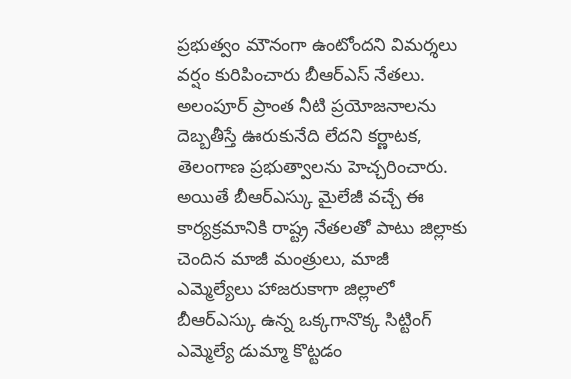ప్రభుత్వం మౌనంగా ఉంటోందని విమర్శలు వర్షం కురిపించారు బీఆర్ఎస్ నేతలు. అలంపూర్ ప్రాంత నీటి ప్రయోజనాలను దెబ్బతీస్తే ఊరుకునేది లేదని కర్ణాటక, తెలంగాణ ప్రభుత్వాలను హెచ్చరించారు. అయితే బీఆర్ఎస్కు మైలేజీ వచ్చే ఈ కార్యక్రమానికి రాష్ట్ర నేతలతో పాటు జిల్లాకు చెందిన మాజీ మంత్రులు, మాజీ ఎమ్మెల్యేలు హాజరుకాగా జిల్లాలో బీఆర్ఎస్కు ఉన్న ఒక్కగానొక్క సిట్టింగ్ ఎమ్మెల్యే డుమ్మా కొట్టడం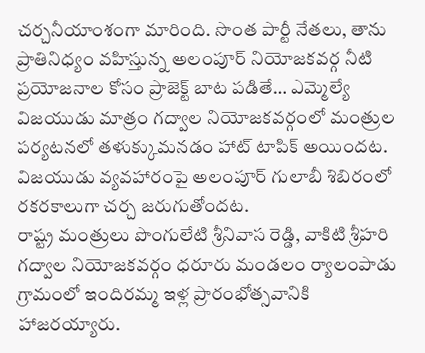చర్చనీయాంశంగా మారింది. సొంత పార్టీ నేతలు, తాను ప్రాతినిధ్యం వహిస్తున్న అలంపూర్ నియోజకవర్గ నీటి ప్రయోజనాల కోసం ప్రాజెక్ట్ బాట పడితే… ఎమ్మెల్యే విజయుడు మాత్రం గద్వాల నియోజకవర్గంలో మంత్రుల పర్యటనలో తళుక్కుమనడం హాట్ టాపిక్ అయిందట. విజయుడు వ్యవహారంపై అలంపూర్ గులాబీ శిబిరంలో రకరకాలుగా చర్చ జరుగుతోందట.
రాష్ట్ర మంత్రులు పొంగులేటి శ్రీనివాస రెడ్డి, వాకిటి శ్రీహరి గద్వాల నియోజకవర్గం ధరూరు మండలం ర్యాలంపాడు గ్రామంలో ఇందిరమ్మ ఇళ్ల ప్రారంభోత్సవానికి హాజరయ్యారు.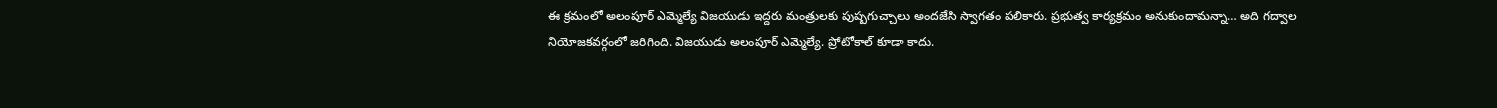ఈ క్రమంలో అలంపూర్ ఎమ్మెల్యే విజయుడు ఇద్దరు మంత్రులకు పుష్పగుచ్చాలు అందజేసి స్వాగతం పలికారు. ప్రభుత్వ కార్యక్రమం అనుకుందామన్నా… అది గద్వాల నియోజకవర్గంలో జరిగింది. విజయుడు అలంపూర్ ఎమ్మెల్యే. ప్రోటోకాల్ కూడా కాదు.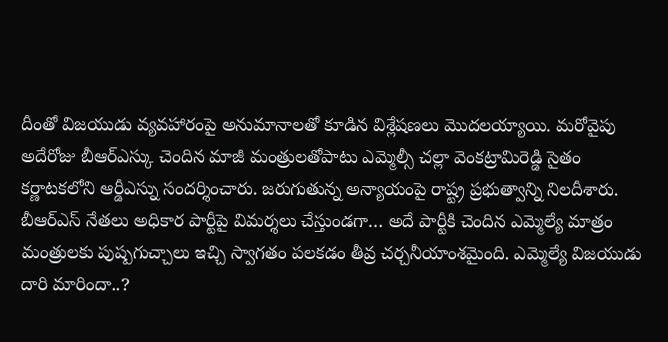దీంతో విజయుడు వ్యవహారంపై అనుమానాలతో కూడిన విశ్లేషణలు మొదలయ్యాయి. మరోవైపు అదేరోజు బీఆర్ఎస్కు చెందిన మాజీ మంత్రులతోపాటు ఎమ్మెల్సీ చల్లా వెంకట్రామిరెడ్డి సైతం కర్ణాటకలోని ఆర్డీఎస్ను సందర్శించారు. జరుగుతున్న అన్యాయంపై రాష్ట్ర ప్రభుత్వాన్ని నిలదీశారు. బీఆర్ఎస్ నేతలు అధికార పార్టీపై విమర్శలు చేస్తుండగా… అదే పార్టీకి చెందిన ఎమ్మెల్యే మాత్రం మంత్రులకు పుష్పగుచ్చాలు ఇచ్చి స్వాగతం పలకడం తీవ్ర చర్చనీయాంశమైంది. ఎమ్మెల్యే విజయుడు దారి మారిందా..?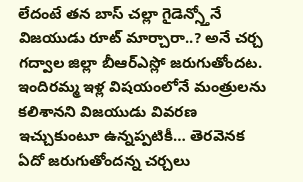లేదంటే తన బాస్ చల్లా గైడెన్స్తోనే విజయుడు రూట్ మార్చారా..? అనే చర్చ గద్వాల జిల్లా బీఆర్ఎస్లో జరుగుతోందట. ఇందిరమ్మ ఇళ్ల విషయంలోనే మంత్రులను కలిశానని విజయుడు వివరణ ఇచ్చుకుంటూ ఉన్నప్పటికీ… తెరవెనక ఏదో జరుగుతోందన్న చర్చలు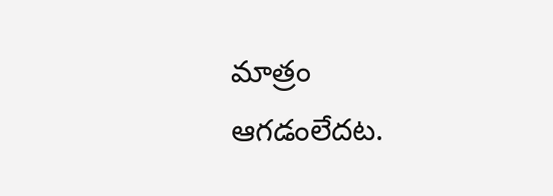మాత్రం ఆగడంలేదట.